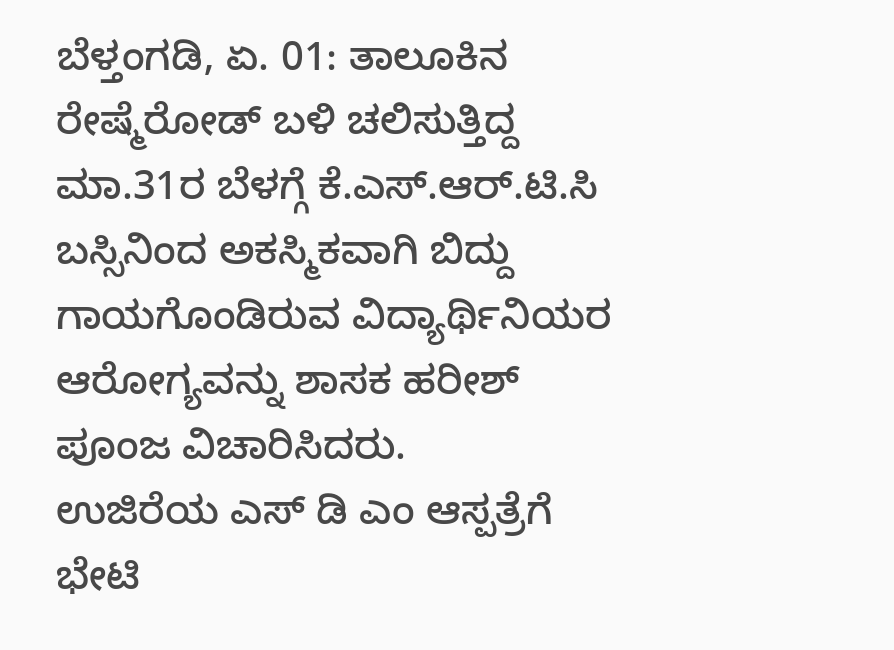ಬೆಳ್ತಂಗಡಿ, ಏ. 01: ತಾಲೂಕಿನ ರೇಷ್ಮೆರೋಡ್ ಬಳಿ ಚಲಿಸುತ್ತಿದ್ದ ಮಾ.31ರ ಬೆಳಗ್ಗೆ ಕೆ.ಎಸ್.ಆರ್.ಟಿ.ಸಿ ಬಸ್ಸಿನಿಂದ ಅಕಸ್ಮಿಕವಾಗಿ ಬಿದ್ದು ಗಾಯಗೊಂಡಿರುವ ವಿದ್ಯಾರ್ಥಿನಿಯರ ಆರೋಗ್ಯವನ್ನು ಶಾಸಕ ಹರೀಶ್ ಪೂಂಜ ವಿಚಾರಿಸಿದರು.
ಉಜಿರೆಯ ಎಸ್ ಡಿ ಎಂ ಆಸ್ಪತ್ರೆಗೆ ಭೇಟಿ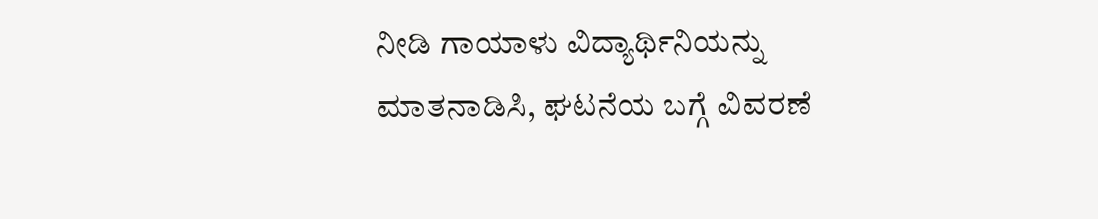ನೀಡಿ ಗಾಯಾಳು ವಿದ್ಯಾರ್ಥಿನಿಯನ್ನು ಮಾತನಾಡಿಸಿ, ಘಟನೆಯ ಬಗ್ಗೆ ವಿವರಣೆ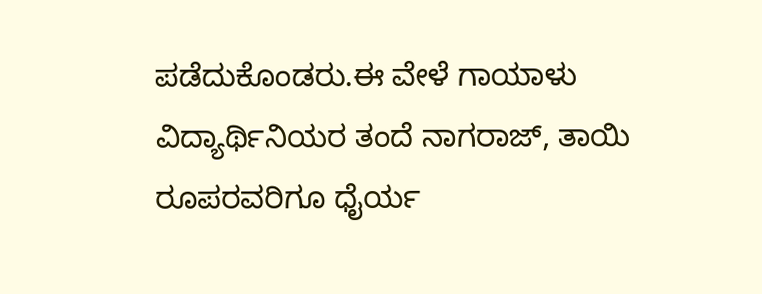ಪಡೆದುಕೊಂಡರು.ಈ ವೇಳೆ ಗಾಯಾಳು ವಿದ್ಯಾರ್ಥಿನಿಯರ ತಂದೆ ನಾಗರಾಜ್, ತಾಯಿ ರೂಪರವರಿಗೂ ಧೈರ್ಯ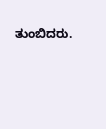ತುಂಬಿದರು.